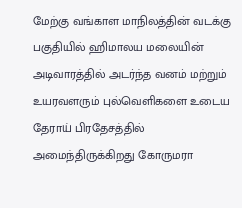மேற்கு வங்காள மாநிலத்தின் வடக்கு பகுதியில் ஹிமாலய மலையின் அடிவாரத்தில் அடர்ந்த வனம் மற்றும் உயரவளரும் புல்வெளிகளை உடைய தேராய் பிரதேசத்தில் அமைந்திருக்கிறது கோருமரா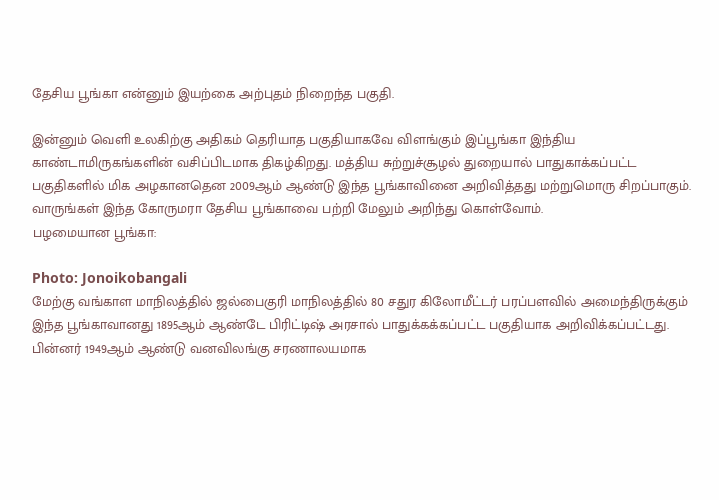தேசிய பூங்கா என்னும் இயற்கை அற்புதம் நிறைந்த பகுதி.

இன்னும் வெளி உலகிற்கு அதிகம் தெரியாத பகுதியாகவே விளங்கும் இப்பூங்கா இந்திய காண்டாமிருகங்களின் வசிப்பிடமாக திகழ்கிறது. மத்திய சுற்றுச்சூழல் துறையால் பாதுகாக்கப்பட்ட பகுதிகளில் மிக அழகானதென 2009ஆம் ஆண்டு இந்த பூங்காவினை அறிவித்தது மற்றுமொரு சிறப்பாகும். வாருங்கள் இந்த கோருமரா தேசிய பூங்காவை பற்றி மேலும் அறிந்து கொள்வோம்.
பழமையான பூங்கா:

Photo: Jonoikobangali
மேற்கு வங்காள மாநிலத்தில் ஜல்பைகுரி மாநிலத்தில் 80 சதுர கிலோமீட்டர் பரப்பளவில் அமைந்திருக்கும் இந்த பூங்காவானது 1895ஆம் ஆண்டே பிரிட்டிஷ் அரசால் பாதுக்கக்கப்பட்ட பகுதியாக அறிவிக்கப்பட்டது. பின்னர் 1949ஆம் ஆண்டு வனவிலங்கு சரணாலயமாக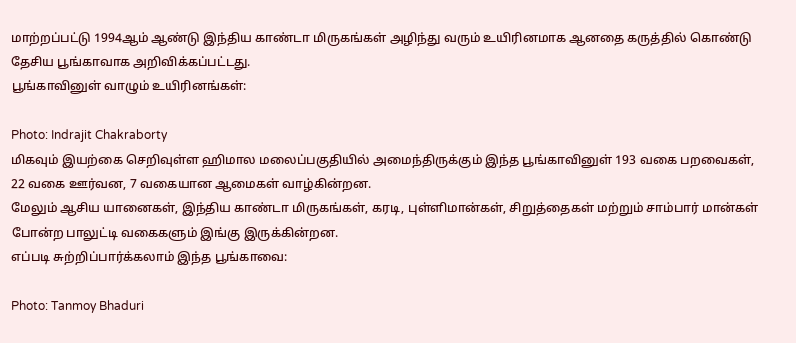மாற்றப்பட்டு 1994ஆம் ஆண்டு இந்திய காண்டா மிருகங்கள் அழிந்து வரும் உயிரினமாக ஆனதை கருத்தில் கொண்டு தேசிய பூங்காவாக அறிவிக்கப்பட்டது.
பூங்காவினுள் வாழும் உயிரினங்கள்:

Photo: Indrajit Chakraborty
மிகவும் இயற்கை செறிவுள்ள ஹிமால மலைப்பகுதியில் அமைந்திருக்கும் இந்த பூங்காவினுள் 193 வகை பறவைகள், 22 வகை ஊர்வன, 7 வகையான ஆமைகள் வாழ்கின்றன.
மேலும் ஆசிய யானைகள், இந்திய காண்டா மிருகங்கள், கரடி, புள்ளிமான்கள், சிறுத்தைகள் மற்றும் சாம்பார் மான்கள் போன்ற பாலுட்டி வகைகளும் இங்கு இருக்கின்றன.
எப்படி சுற்றிப்பார்க்கலாம் இந்த பூங்காவை:

Photo: Tanmoy Bhaduri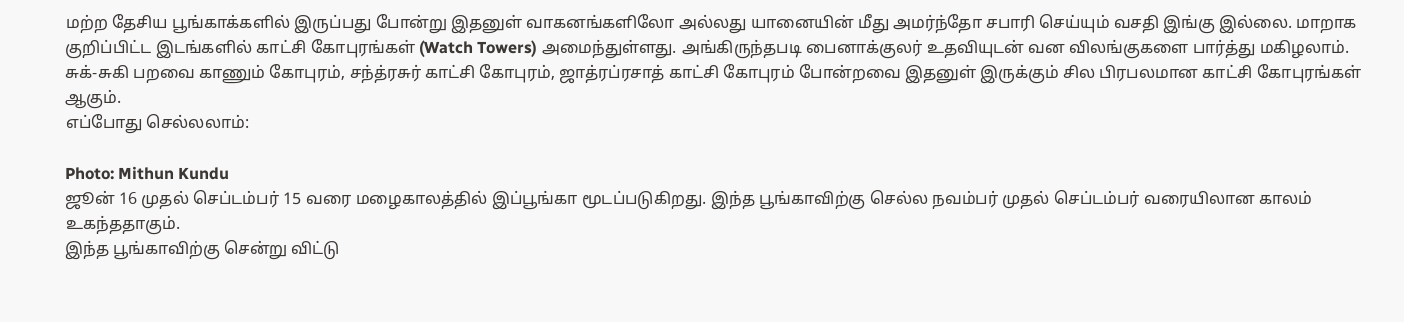மற்ற தேசிய பூங்காக்களில் இருப்பது போன்று இதனுள் வாகனங்களிலோ அல்லது யானையின் மீது அமர்ந்தோ சபாரி செய்யும் வசதி இங்கு இல்லை. மாறாக குறிப்பிட்ட இடங்களில் காட்சி கோபுரங்கள் (Watch Towers) அமைந்துள்ளது. அங்கிருந்தபடி பைனாக்குலர் உதவியுடன் வன விலங்குகளை பார்த்து மகிழலாம்.
சுக்-சுகி பறவை காணும் கோபுரம், சந்த்ரசுர் காட்சி கோபுரம், ஜாத்ரப்ரசாத் காட்சி கோபுரம் போன்றவை இதனுள் இருக்கும் சில பிரபலமான காட்சி கோபுரங்கள் ஆகும்.
எப்போது செல்லலாம்:

Photo: Mithun Kundu
ஜூன் 16 முதல் செப்டம்பர் 15 வரை மழைகாலத்தில் இப்பூங்கா மூடப்படுகிறது. இந்த பூங்காவிற்கு செல்ல நவம்பர் முதல் செப்டம்பர் வரையிலான காலம் உகந்ததாகும்.
இந்த பூங்காவிற்கு சென்று விட்டு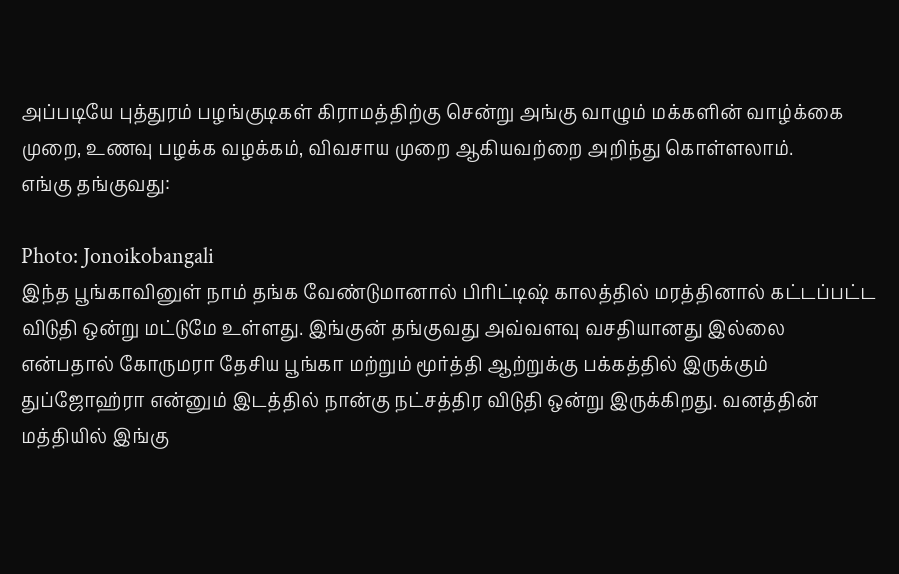அப்படியே புத்துரம் பழங்குடிகள் கிராமத்திற்கு சென்று அங்கு வாழும் மக்களின் வாழ்க்கை முறை, உணவு பழக்க வழக்கம், விவசாய முறை ஆகியவற்றை அறிந்து கொள்ளலாம்.
எங்கு தங்குவது:

Photo: Jonoikobangali
இந்த பூங்காவினுள் நாம் தங்க வேண்டுமானால் பிரிட்டிஷ் காலத்தில் மரத்தினால் கட்டப்பட்ட விடுதி ஒன்று மட்டுமே உள்ளது. இங்குன் தங்குவது அவ்வளவு வசதியானது இல்லை என்பதால் கோருமரா தேசிய பூங்கா மற்றும் மூர்த்தி ஆற்றுக்கு பக்கத்தில் இருக்கும் துப்ஜோஹ்ரா என்னும் இடத்தில் நான்கு நட்சத்திர விடுதி ஒன்று இருக்கிறது. வனத்தின் மத்தியில் இங்கு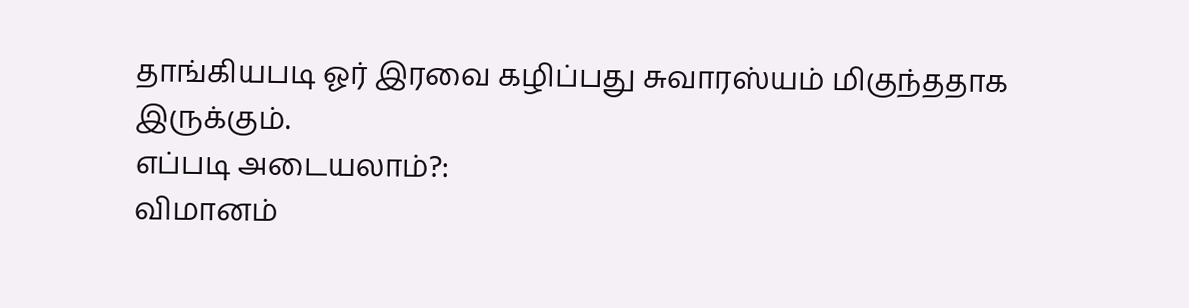தாங்கியபடி ஓர் இரவை கழிப்பது சுவாரஸ்யம் மிகுந்ததாக இருக்கும்.
எப்படி அடையலாம்?:
விமானம்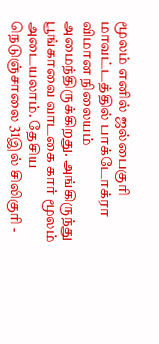மூலம் எனில் ஜல்பைகுரி மாவட்டத்தில் பாக்டோக்ரா விமான நிலையம் அமைந்திருக்கிறது. அங்கிருந்து பூங்காவை வாடகை கார் மூலம் அடையலாம். தேசிய நெடுஞ்சாலை 31இல் சிலிகுரி -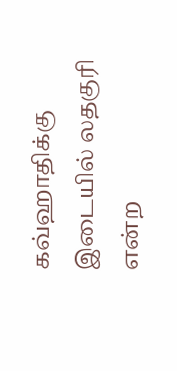கவ்ஹாதிக்கு இடையில் லதகுரி என்ற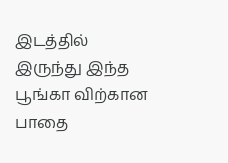இடத்தில் இருந்து இந்த பூங்கா விற்கான பாதை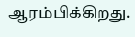ஆரம்பிக்கிறது.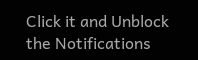Click it and Unblock the Notifications